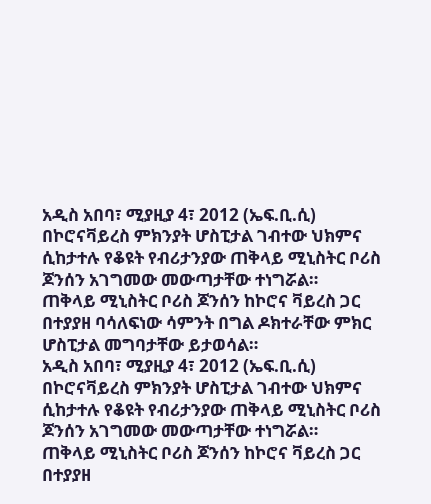አዲስ አበባ፣ ሚያዚያ 4፣ 2012 (ኤፍ.ቢ.ሲ) በኮሮናቫይረስ ምክንያት ሆስፒታል ገብተው ህክምና ሲከታተሉ የቆዩት የብሪታንያው ጠቅላይ ሚኒስትር ቦሪስ ጆንሰን አገግመው መውጣታቸው ተነግሯል።
ጠቅላይ ሚኒስትር ቦሪስ ጆንሰን ከኮሮና ቫይረስ ጋር በተያያዘ ባሳለፍነው ሳምንት በግል ዶክተራቸው ምክር ሆስፒታል መግባታቸው ይታወሳል።
አዲስ አበባ፣ ሚያዚያ 4፣ 2012 (ኤፍ.ቢ.ሲ) በኮሮናቫይረስ ምክንያት ሆስፒታል ገብተው ህክምና ሲከታተሉ የቆዩት የብሪታንያው ጠቅላይ ሚኒስትር ቦሪስ ጆንሰን አገግመው መውጣታቸው ተነግሯል።
ጠቅላይ ሚኒስትር ቦሪስ ጆንሰን ከኮሮና ቫይረስ ጋር በተያያዘ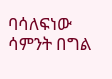ባሳለፍነው ሳምንት በግል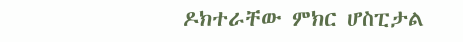ዶክተራቸው ምክር ሆስፒታል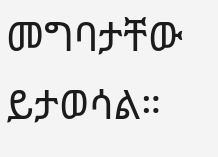መግባታቸው ይታወሳል።